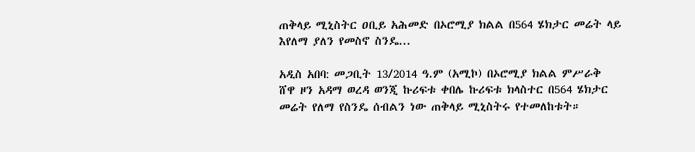ጠቅላይ ሚኒስትር ዐቢይ አሕመድ በኦሮሚያ ክልል በ564 ሄክታር መሬት ላይ እየለማ ያለን የመስኖ ስንዴ...

አዲስ አበባ: መጋቢት 13/2014 ዓ.ም (አሚኮ) በኦሮሚያ ክልል ምሥራቅ ሸዋ ዞን አዳማ ወረዳ ወንጂ ኩሪፍቱ ቀበሌ ኩሪፍቱ ክላስተር በ564 ሄክታር መሬት የለማ የስንዴ ሰብልን ነው ጠቅላይ ሚኒስትሩ የተመለከቱት።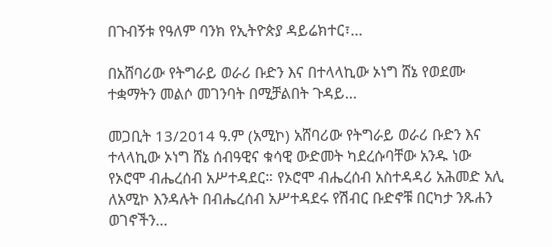በጉብኝቱ የዓለም ባንክ የኢትዮጵያ ዳይሬክተር፣...

በአሸባሪው የትግራይ ወራሪ ቡድን እና በተላላኪው ኦነግ ሸኔ የወደሙ ተቋማትን መልሶ መገንባት በሚቻልበት ጉዳይ...

መጋቢት 13/2014 ዓ.ም (አሚኮ) አሸባሪው የትግራይ ወራሪ ቡድን እና ተላላኪው ኦነግ ሸኔ ሰብዓዊና ቁሳዊ ውድመት ካደረሱባቸው አንዱ ነው የኦሮሞ ብሔረሰብ አሥተዳደር። የኦሮሞ ብሔረሰብ አስተዳዳሪ አሕመድ አሊ ለአሚኮ እንዳሉት በብሔረሰብ አሥተዳደሩ የሽብር ቡድኖቹ በርካታ ንጹሐን ወገኖችን...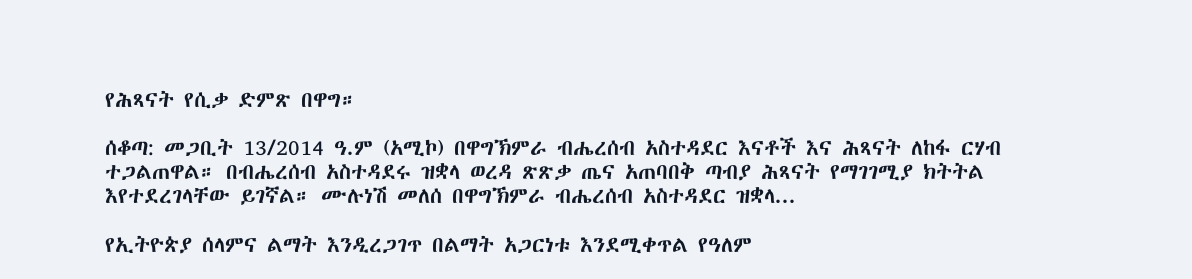የሕጻናት የሲቃ ድምጽ በዋግ።

ሰቆጣ: መጋቢት 13/2014 ዓ.ም (አሚኮ) በዋግኽምራ ብሔረሰብ አስተዳደር እናቶች እና ሕጻናት ለከፋ ርሃብ ተጋልጠዋል። በብሔረሰብ አስተዳደሩ ዝቋላ ወረዳ ጽጽቃ ጤና አጠባበቅ ጣብያ ሕጻናት የማገገሚያ ክትትል እየተደረገላቸው ይገኛል። ሙሉነሽ መለሰ በዋግኽምራ ብሔረሰብ አስተዳደር ዝቋላ...

የኢትዮጵያ ሰላምና ልማት እንዲረጋገጥ በልማት አጋርነቱ እንደሚቀጥል የዓለም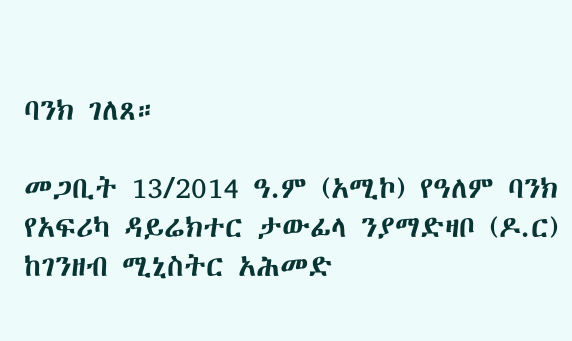ባንክ ገለጸ።

መጋቢት 13/2014 ዓ.ም (አሚኮ) የዓለም ባንክ የአፍሪካ ዳይሬክተር ታውፊላ ንያማድዛቦ (ዶ.ር) ከገንዘብ ሚኒስትር አሕመድ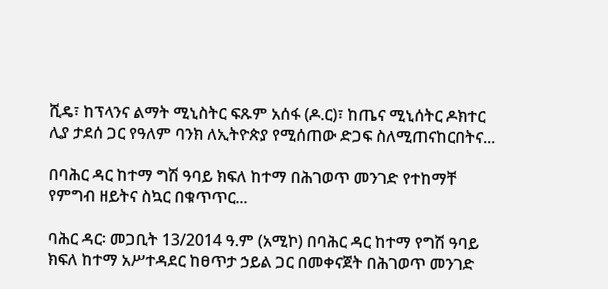ሺዴ፣ ከፕላንና ልማት ሚኒስትር ፍጹም አሰፋ (ዶ.ር)፣ ከጤና ሚኒሰትር ዶክተር ሊያ ታደሰ ጋር የዓለም ባንክ ለኢትዮጵያ የሚሰጠው ድጋፍ ስለሚጠናከርበትና...

በባሕር ዳር ከተማ ግሽ ዓባይ ክፍለ ከተማ በሕገወጥ መንገድ የተከማቸ የምግብ ዘይትና ስኳር በቁጥጥር...

ባሕር ዳር፡ መጋቢት 13/2014 ዓ.ም (አሚኮ) በባሕር ዳር ከተማ የግሽ ዓባይ ክፍለ ከተማ አሥተዳደር ከፀጥታ ኃይል ጋር በመቀናጀት በሕገወጥ መንገድ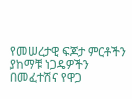የመሠረታዊ ፍጆታ ምርቶችን ያከማቹ ነጋዴዎችን በመፈተሽና የዋጋ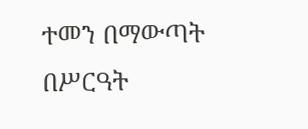ተመን በማውጣት በሥርዓት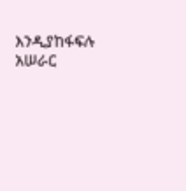እንዲያከፋፍሉ አሠራር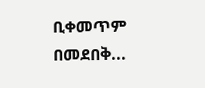ቢቀመጥም በመደበቅ...